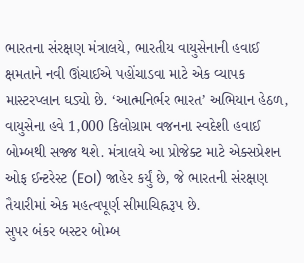ભારતના સંરક્ષણ મંત્રાલયે, ભારતીય વાયુસેનાની હવાઈ ક્ષમતાને નવી ઊંચાઈએ પહોંચાડવા માટે એક વ્યાપક માસ્ટરપ્લાન ઘડ્યો છે. ‘આત્મનિર્ભર ભારત’ અભિયાન હેઠળ, વાયુસેના હવે 1,000 કિલોગ્રામ વજનના સ્વદેશી હવાઈ બોમ્બથી સજ્જ થશે. મંત્રાલયે આ પ્રોજેક્ટ માટે એક્સપ્રેશન ઓફ ઈન્ટરેસ્ટ (EoI) જાહેર કર્યું છે, જે ભારતની સંરક્ષણ તૈયારીમાં એક મહત્વપૂર્ણ સીમાચિહ્નરૂપ છે.
સુપર બંકર બસ્ટર બોમ્બ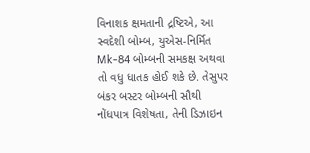વિનાશક ક્ષમતાની દ્રષ્ટિએ, આ સ્વદેશી બોમ્બ, યુએસ-નિર્મિત Mk-84 બોમ્બની સમકક્ષ અથવા તો વધુ ધાતક હોઈ શકે છે. તેસુપર બંકર બસ્ટર બોમ્બની સૌથી નોંધપાત્ર વિશેષતા, તેની ડિઝાઇન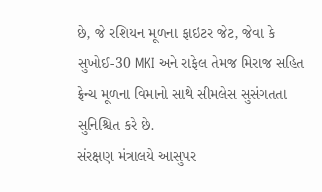છે, જે રશિયન મૂળના ફાઇટર જેટ, જેવા કે સુખોઈ-30 MKI અને રાફેલ તેમજ મિરાજ સહિત ફ્રેન્ચ મૂળના વિમાનો સાથે સીમલેસ સુસંગતતા સુનિશ્ચિત કરે છે.
સંરક્ષણ મંત્રાલયે આસુપર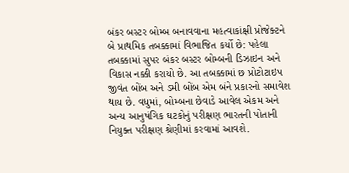બંકર બસ્ટર બોમ્બ બનાવવાના મહત્વાકાંક્ષી પ્રોજેક્ટને બે પ્રાથમિક તબક્કામાં વિભાજિત કર્યો છે: પહેલા તબક્કામાં સુપર બંકર બસ્ટર બોમ્બની ડિઝાઇન અને વિકાસ નક્કી કરાયો છે. આ તબક્કામાં છ પ્રોટોટાઇપ જીવંત બોંબ અને ડમી બોંબ એમ બંને પ્રકારનો સમાવેશ થાય છે. વધુમાં, બોમ્બના છેવાડે આવેલ એકમ અને અન્ય આનુષંગિક ઘટકોનું પરીક્ષણ ભારતની પોતાની નિયુક્ત પરીક્ષણ શ્રેણીમાં કરવામાં આવશે.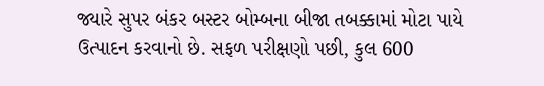જ્યારે સુપર બંકર બસ્ટર બોમ્બના બીજા તબક્કામાં મોટા પાયે ઉત્પાદન કરવાનો છે. સફળ પરીક્ષણો પછી, કુલ 600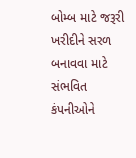બોમ્બ માટે જરૂરી ખરીદીને સરળ બનાવવા માટે સંભવિત કંપનીઓને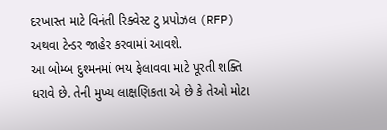દરખાસ્ત માટે વિનંતી રિક્વેસ્ટ ટુ પ્રપોઝલ (RFP) અથવા ટેન્ડર જાહેર કરવામાં આવશે.
આ બોમ્બ દુશ્મનમાં ભય ફેલાવવા માટે પૂરતી શક્તિ ધરાવે છે. તેની મુખ્ય લાક્ષણિકતા એ છે કે તેઓ મોટા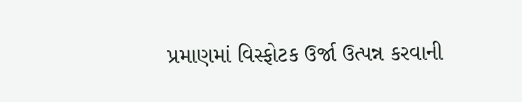પ્રમાણમાં વિસ્ફોટક ઉર્જા ઉત્પન્ન કરવાની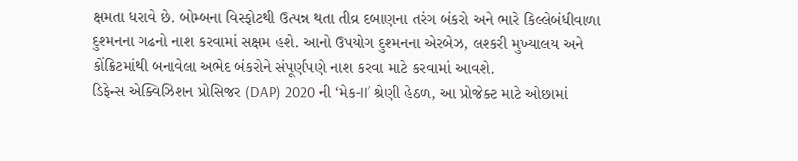ક્ષમતા ધરાવે છે. બોમ્બના વિસ્ફોટથી ઉત્પન્ન થતા તીવ્ર દબાણના તરંગ બંકરો અને ભારે કિલ્લેબંધીવાળા દુશ્મનના ગઢનો નાશ કરવામાં સક્ષમ હશે. આનો ઉપયોગ દુશ્મનના એરબેઝ, લશ્કરી મુખ્યાલય અને કોંક્રિટમાંથી બનાવેલા અભેદ બંકરોને સંપૂર્ણપણે નાશ કરવા માટે કરવામાં આવશે.
ડિફેન્સ એક્વિઝિશન પ્રોસિજર (DAP) 2020 ની ‘મેક-II’ શ્રેણી હેઠળ, આ પ્રોજેક્ટ માટે ઓછામાં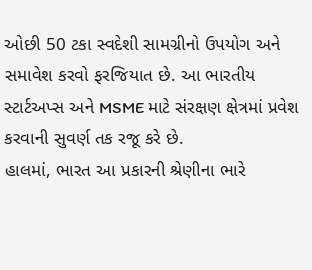ઓછી 50 ટકા સ્વદેશી સામગ્રીનો ઉપયોગ અને સમાવેશ કરવો ફરજિયાત છે. આ ભારતીય સ્ટાર્ટઅપ્સ અને MSME માટે સંરક્ષણ ક્ષેત્રમાં પ્રવેશ કરવાની સુવર્ણ તક રજૂ કરે છે.
હાલમાં, ભારત આ પ્રકારની શ્રેણીના ભારે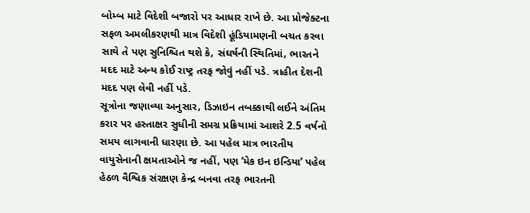બોમ્બ માટે વિદેશી બજારો પર આધાર રાખે છે. આ પ્રોજેક્ટના સફળ અમલીકરણથી માત્ર વિદેશી હૂંડિયામણની બચત કરવા સાથે તે પણ સુનિશ્ચિત થશે કે, સંઘર્ષની સ્થિતિમાં, ભારતને મદદ માટે અન્ય કોઈ રાષ્ટ્ર તરફ જોવું નહીં પડે. ત્રાહીત દેશની મદદ પણ લેવી નહીં પડે.
સૂત્રોના જણાવ્યા અનુસાર, ડિઝાઇન તબક્કાથી લઈને અંતિમ કરાર પર હસ્તાક્ષર સુધીની સમગ્ર પ્રક્રિયામાં આશરે 2.5 વર્ષનો સમય લાગવાની ધારણા છે. આ પહેલ માત્ર ભારતીય વાયુસેનાની ક્ષમતાઓને જ નહીં, પણ ‘મેક ઇન ઇન્ડિયા’ પહેલ હેઠળ વૈશ્વિક સંરક્ષણ કેન્દ્ર બનવા તરફ ભારતની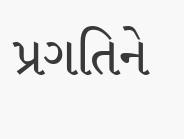પ્રગતિને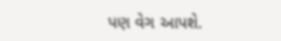પણ વેગ આપશે.